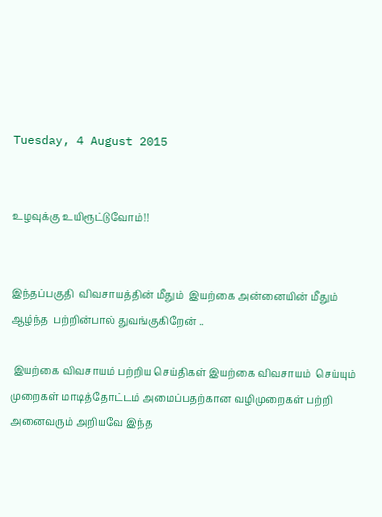Tuesday, 4 August 2015


உழவுக்கு உயிரூட்டுவோம்!!


இந்தப்பகுதி  விவசாயத்தின் மீதும்  இயற்கை அன்னையின் மீதும்  ஆழ்ந்த  பற்றின்பால் துவங்குகிறேன் ..

 இயற்கை விவசாயம் பற்றிய செய்திகள் இயற்கை விவசாயம்  செய்யும் முறைகள் மாடித்தோட்டம் அமைப்பதற்கான வழிமுறைகள் பற்றி அனைவரும் அறியவே இந்த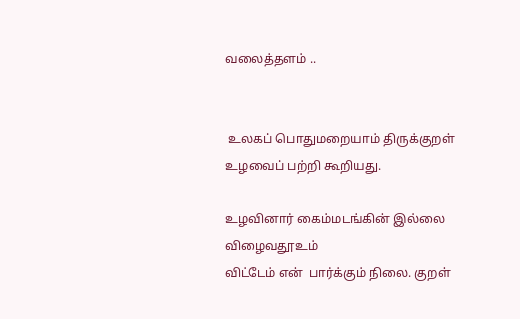வலைத்தளம் ..


 உலகப் பொதுமறையாம் திருக்குறள் உழவைப் பற்றி கூறியது.

உழவினார் கைம்மடங்கின் இல்லை விழைவதூஉம்
விட்டேம் என்  பார்க்கும் நிலை. குறள்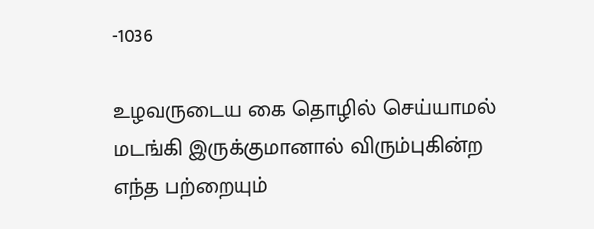-1036

உழவருடைய கை தொழில் செய்யாமல் மடங்கி இருக்குமானால் விரும்புகின்ற எந்த பற்றையும்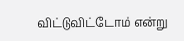விட்டுவிட்டோம் என்று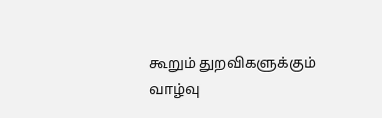கூறும் துறவிகளுக்கும் வாழ்வு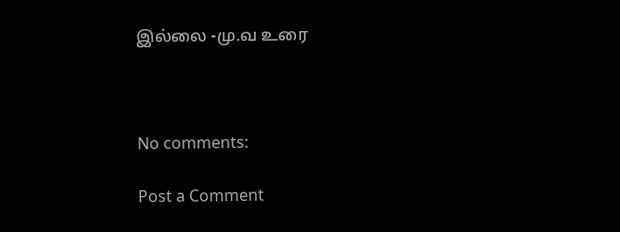இல்லை -மு.வ உரை



No comments:

Post a Comment